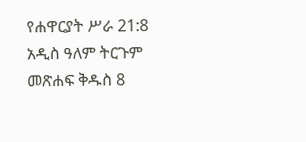የሐዋርያት ሥራ 21:8 አዲስ ዓለም ትርጉም መጽሐፍ ቅዱስ 8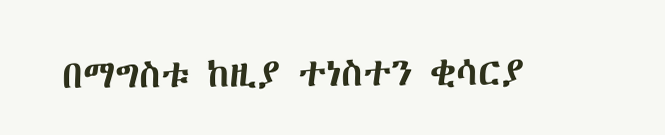በማግስቱ ከዚያ ተነስተን ቂሳርያ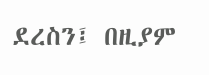ደረስን፤ በዚያም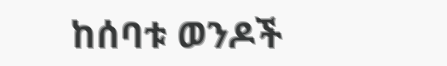ከሰባቱ ወንዶች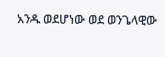አንዱ ወደሆነው ወደ ወንጌላዊው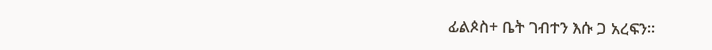ፊልጶስ+ ቤት ገብተን እሱ ጋ አረፍን።